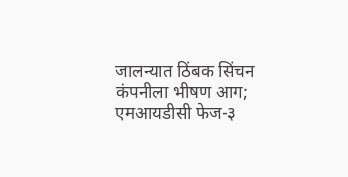जालन्यात ठिंबक सिंचन कंपनीला भीषण आग; एमआयडीसी फेज-३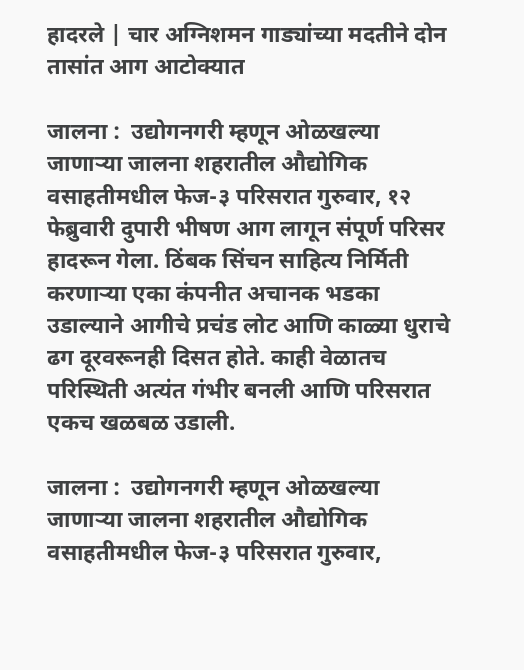हादरले | चार अग्निशमन गाड्यांच्या मदतीने दोन तासांत आग आटोक्यात

जालना :  उद्योगनगरी म्हणून ओळखल्या जाणाऱ्या जालना शहरातील औद्योगिक वसाहतीमधील फेज-३ परिसरात गुरुवार, १२ फेब्रुवारी दुपारी भीषण आग लागून संपूर्ण परिसर हादरून गेला. ठिंबक सिंचन साहित्य निर्मिती करणाऱ्या एका कंपनीत अचानक भडका उडाल्याने आगीचे प्रचंड लोट आणि काळ्या धुराचे ढग दूरवरूनही दिसत होते. काही वेळातच परिस्थिती अत्यंत गंभीर बनली आणि परिसरात एकच खळबळ उडाली.

जालना :  उद्योगनगरी म्हणून ओळखल्या जाणाऱ्या जालना शहरातील औद्योगिक वसाहतीमधील फेज-३ परिसरात गुरुवार,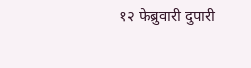१२ फेब्रुवारी दुपारी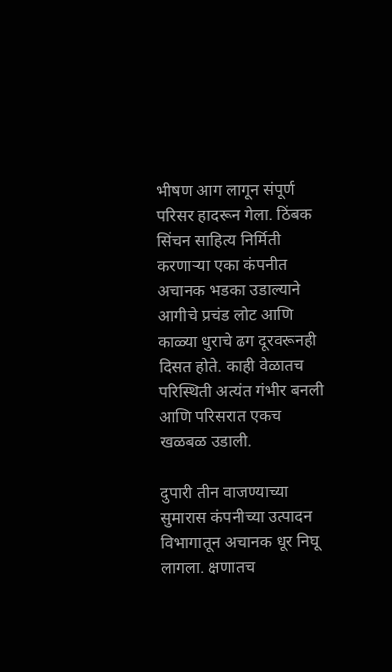भीषण आग लागून संपूर्ण परिसर हादरून गेला. ठिंबक सिंचन साहित्य निर्मिती करणाऱ्या एका कंपनीत अचानक भडका उडाल्याने आगीचे प्रचंड लोट आणि काळ्या धुराचे ढग दूरवरूनही दिसत होते. काही वेळातच परिस्थिती अत्यंत गंभीर बनली आणि परिसरात एकच खळबळ उडाली.

दुपारी तीन वाजण्याच्या सुमारास कंपनीच्या उत्पादन विभागातून अचानक धूर निघू लागला. क्षणातच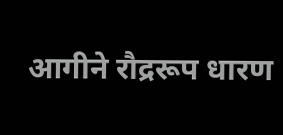आगीने रौद्ररूप धारण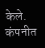केले. कंपनीत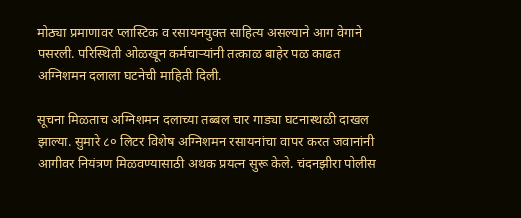मोठ्या प्रमाणावर प्लास्टिक व रसायनयुक्त साहित्य असल्याने आग वेगाने पसरली. परिस्थिती ओळखून कर्मचाऱ्यांनी तत्काळ बाहेर पळ काढत अग्निशमन दलाला घटनेची माहिती दिली.

सूचना मिळताच अग्निशमन दलाच्या तब्बल चार गाड्या घटनास्थळी दाखल झाल्या. सुमारे ८० लिटर विशेष अग्निशमन रसायनांचा वापर करत जवानांनी आगीवर नियंत्रण मिळवण्यासाठी अथक प्रयत्न सुरू केले. चंदनझीरा पोलीस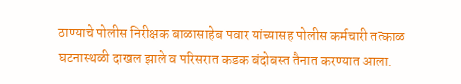ठाण्याचे पोलीस निरीक्षक बाळासाहेब पवार यांच्यासह पोलीस कर्मचारी तत्काळ घटनास्थळी दाखल झाले व परिसरात कडक बंदोबस्त तैनात करण्यात आला.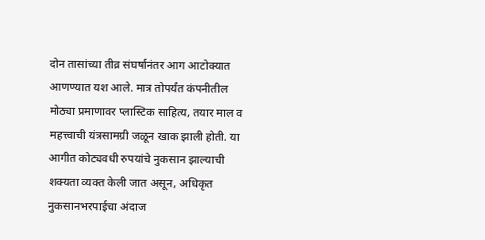दोन तासांच्या तीव्र संघर्षानंतर आग आटोक्यात आणण्यात यश आले. मात्र तोपर्यंत कंपनीतील मोठ्या प्रमाणावर प्लास्टिक साहित्य, तयार माल व महत्त्वाची यंत्रसामग्री जळून खाक झाली होती. या आगीत कोट्यवधी रुपयांचे नुकसान झाल्याची शक्यता व्यक्त केली जात असून, अधिकृत नुकसानभरपाईचा अंदाज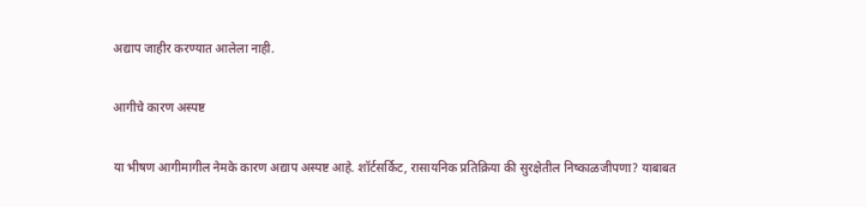अद्याप जाहीर करण्यात आलेला नाही.

आगीचे कारण अस्पष्ट

या भीषण आगीमागील नेमके कारण अद्याप अस्पष्ट आहे. शॉर्टसर्किट, रासायनिक प्रतिक्रिया की सुरक्षेतील निष्काळजीपणा? याबाबत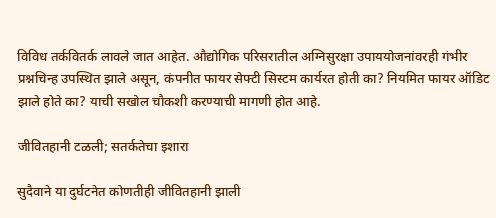विविध तर्कवितर्क लावले जात आहेत. औद्योगिक परिसरातील अग्निसुरक्षा उपाययोजनांवरही गंभीर प्रश्नचिन्ह उपस्थित झाले असून, कंपनीत फायर सेफ्टी सिस्टम कार्यरत होती का? नियमित फायर ऑडिट झाले होते का? याची सखोल चौकशी करण्याची मागणी होत आहे.

जीवितहानी टळली; सतर्कतेचा इशारा

सुदैवाने या दुर्घटनेत कोणतीही जीवितहानी झाली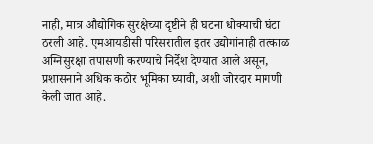नाही, मात्र औद्योगिक सुरक्षेच्या दृष्टीने ही घटना धोक्याची घंटा ठरली आहे. एमआयडीसी परिसरातील इतर उद्योगांनाही तत्काळ अग्निसुरक्षा तपासणी करण्याचे निर्देश देण्यात आले असून, प्रशासनाने अधिक कठोर भूमिका घ्यावी, अशी जोरदार मागणी केली जात आहे.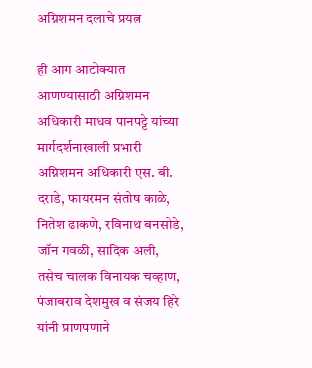अग्निशमन दलाचे प्रयत्न

ही आग आटोक्यात आणण्यासाठी अग्निशमन अधिकारी माधव पानपट्टे यांच्या मार्गदर्शनाखाली प्रभारी अग्निशमन अधिकारी एस. बी. दराडे, फायरमन संतोष काळे, नितेश ढाकणे, रविनाथ बनसोडे, जॉन गवळी, सादिक अली, तसेच चालक विनायक चव्हाण, पंजाबराव देशमुख व संजय हिरे यांनी प्राणपणाने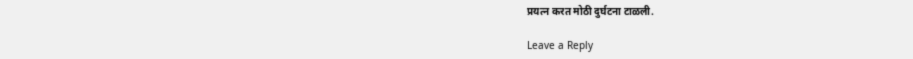प्रयत्न करत मोठी दुर्घटना टाळली.

Leave a Reply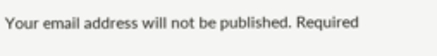Your email address will not be published. Required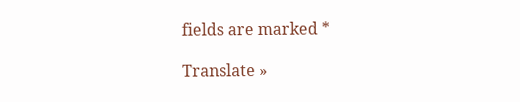fields are marked *

Translate »